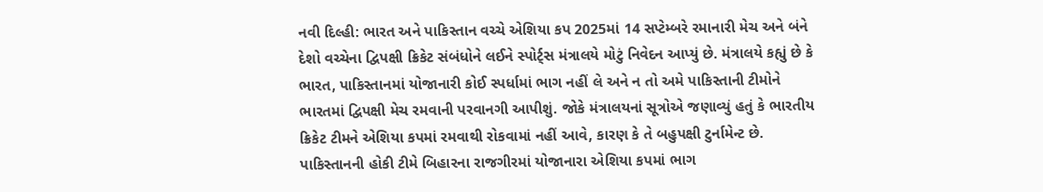નવી દિલ્હી: ભારત અને પાકિસ્તાન વચ્ચે એશિયા કપ 2025માં 14 સપ્ટેમ્બરે રમાનારી મેચ અને બંને દેશો વચ્ચેના દ્વિપક્ષી ક્રિકેટ સંબંધોને લઈને સ્પોર્ટ્સ મંત્રાલયે મોટું નિવેદન આપ્યું છે. મંત્રાલયે કહ્યું છે કે ભારત, પાકિસ્તાનમાં યોજાનારી કોઈ સ્પર્ધામાં ભાગ નહીં લે અને ન તો અમે પાકિસ્તાની ટીમોને ભારતમાં દ્વિપક્ષી મેચ રમવાની પરવાનગી આપીશું. જોકે મંત્રાલયનાં સૂત્રોએ જણાવ્યું હતું કે ભારતીય ક્રિકેટ ટીમને એશિયા કપમાં રમવાથી રોકવામાં નહીં આવે, કારણ કે તે બહુપક્ષી ટુર્નામેન્ટ છે.
પાકિસ્તાનની હોકી ટીમે બિહારના રાજગીરમાં યોજાનારા એશિયા કપમાં ભાગ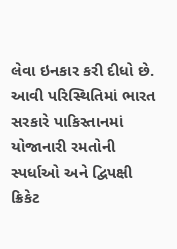લેવા ઇનકાર કરી દીધો છે. આવી પરિસ્થિતિમાં ભારત સરકારે પાકિસ્તાનમાં યોજાનારી રમતોની સ્પર્ધાઓ અને દ્વિપક્ષી ક્રિકેટ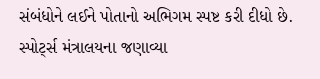સંબંધોને લઈને પોતાનો અભિગમ સ્પષ્ટ કરી દીધો છે.
સ્પોર્ટ્સ મંત્રાલયના જણાવ્યા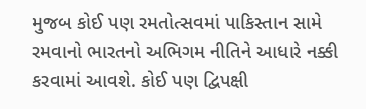મુજબ કોઈ પણ રમતોત્સવમાં પાકિસ્તાન સામે રમવાનો ભારતનો અભિગમ નીતિને આધારે નક્કી કરવામાં આવશે. કોઈ પણ દ્વિપક્ષી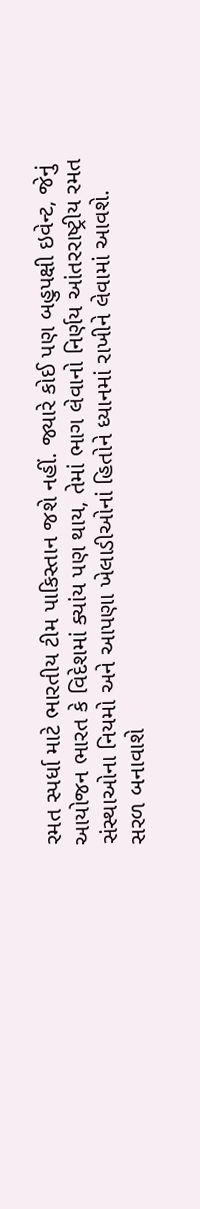રમત સ્પર્ધા માટે ભારતીય ટીમ પાકિસ્તાન જશે નહીં. જ્યારે કોઈ પણ બહુપક્ષી ઇવેન્ટ, જેનું આયોજન ભારત કે વિદેશમાં ક્યાંય પણ થાય, તેમાં ભાગ લેવાનો નિર્ણય આંતરરાષ્ટ્રીય રમત સંસ્થાઓના નિયમો અને આપણા ખેલાડીઓનાં હિતોને ધ્યાનમાં રાખીને લેવામાં આવશે.
સરળ બનાવાશે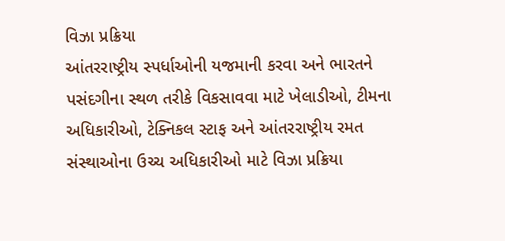વિઝા પ્રક્રિયા
આંતરરાષ્ટ્રીય સ્પર્ધાઓની યજમાની કરવા અને ભારતને પસંદગીના સ્થળ તરીકે વિકસાવવા માટે ખેલાડીઓ, ટીમના અધિકારીઓ, ટેક્નિકલ સ્ટાફ અને આંતરરાષ્ટ્રીય રમત સંસ્થાઓના ઉચ્ચ અધિકારીઓ માટે વિઝા પ્રક્રિયા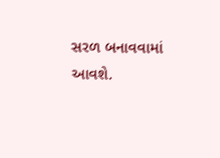સરળ બનાવવામાં આવશે.